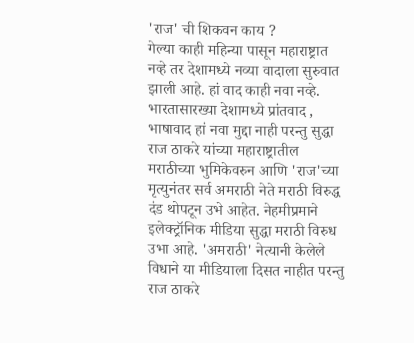'राज' ची शिकवन काय ?
गेल्या काही महिन्या पासून महाराष्ट्रात नव्हे तर देशामध्ये नव्या वादाला सुरुवात झाली आहे. हां वाद काही नवा नव्हे. भारतासारख्या देशामध्ये प्रांतवाद , भाषावाद हां नवा मुद्दा नाही परन्तु सुद्धा राज ठाकरे यांच्या महाराष्ट्रातील मराठीच्या भुमिकेवरुन आणि 'राज'च्या मृत्युनंतर सर्व अमराठी नेते मराठी विरुद्ध दंड थोपटून उभे आहेत. नेहमीप्रमाने इलेक्ट्रॉनिक मीडिया सुद्धा मराठी विरुध उभा आहे. 'अमराठी' नेत्यानी केलेले विधाने या मीडियाला दिसत नाहीत परन्तु राज ठाकरे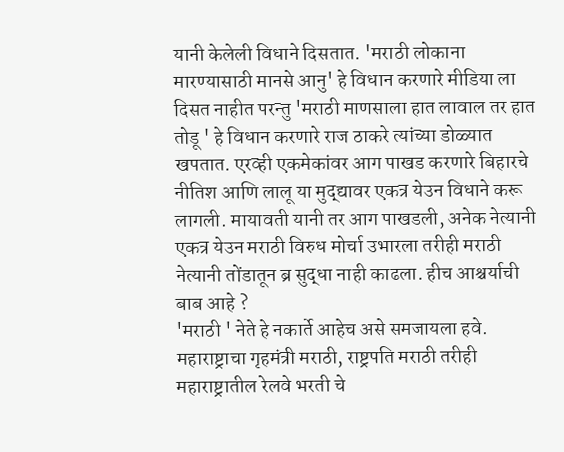यानी केलेली विधाने दिसतात. 'मराठी लोकाना मारण्यासाठी मानसे आनु' हे विधान करणारे मीडिया ला दिसत नाहीत परन्तु 'मराठी माणसाला हात लावाल तर हात तोडू ' हे विधान करणारे राज ठाकरे त्यांच्या डोळ्यात खपतात. एरव्ही एकमेकांवर आग पाखड करणारे बिहारचे नीतिश आणि लालू या मुद्द्यावर एकत्र येउन विधाने करू लागली. मायावती यानी तर आग पाखडली, अनेक नेत्यानी एकत्र येउन मराठी विरुध मोर्चा उभारला तरीही मराठी नेत्यानी तोंडातून ब्र सुद्धा नाही काढला. हीच आश्चर्याची बाब आहे ?
'मराठी ' नेते हे नकार्ते आहेच असे समजायला हवे. महाराष्ट्राचा गृहमंत्री मराठी, राष्ट्रपति मराठी तरीही महाराष्ट्रातील रेलवे भरती चे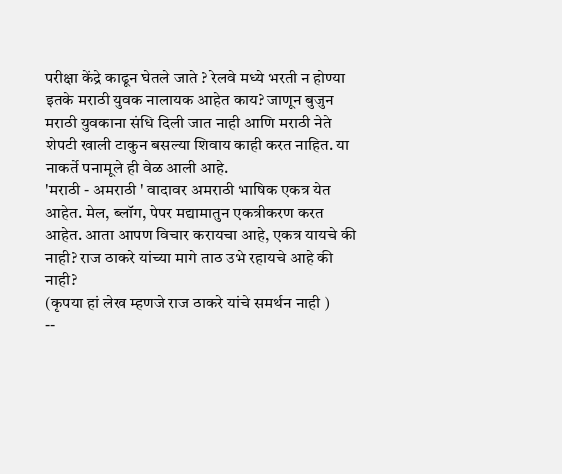परीक्षा केंद्रे काढून घेतले जाते ? रेलवे मध्ये भरती न होण्या इतके मराठी युवक नालायक आहेत काय? जाणून बुजुन मराठी युवकाना संधि दिली जात नाही आणि मराठी नेते शेपटी खाली टाकुन बसल्या शिवाय काही करत नाहित. या नाकर्ते पनामूले ही वेळ आली आहे.
'मराठी - अमराठी ' वादावर अमराठी भाषिक एकत्र येत आहेत. मेल, ब्लॉग, पेपर मद्यामातुन एकत्रीकरण करत आहेत. आता आपण विचार करायचा आहे, एकत्र यायचे की नाही? राज ठाकरे यांच्या मागे ताठ उभे रहायचे आहे की नाही?
(कृपया हां लेख म्हणजे राज ठाकरे यांचे समर्थन नाही )
--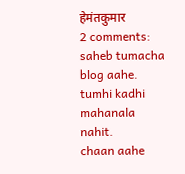हेमंतकुमार
2 comments:
saheb tumacha blog aahe. tumhi kadhi mahanala nahit.
chaan aahe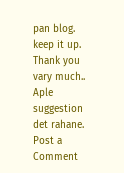pan blog. keep it up.
Thank you vary much.. Aple suggestion det rahane.
Post a Comment